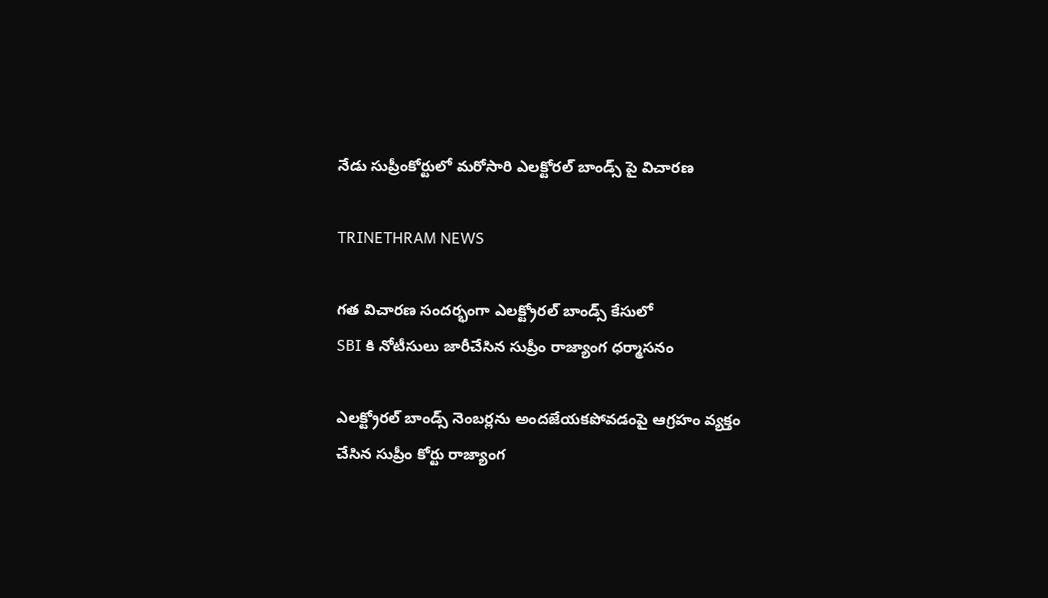నేడు సుప్రీంకోర్టులో మరోసారి ఎలక్టోరల్ బాండ్స్ పై విచారణ

TRINETHRAM NEWS

గత విచారణ సందర్భంగా ఎలక్ట్రోరల్ బాండ్స్ కేసులో
SBI కి నోటీసులు జారీచేసిన సుప్రీం రాజ్యాంగ ధర్మాసనం

ఎలక్ట్రోరల్ బాండ్స్ నెంబర్లను అందజేయకపోవడంపై ఆగ్రహం వ్యక్తం చేసిన సుప్రీం కోర్టు రాజ్యాంగ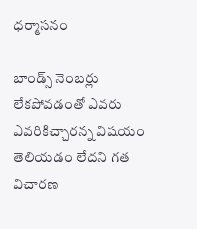ధర్మాసనం

బాండ్స్ నెంబర్లు లేకపోవడంతో ఎవరు ఎవరికిచ్చారన్న విషయం తెలియడం లేదని గత విచారణ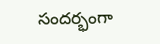సందర్భంగా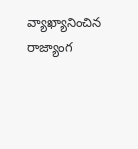వ్యాఖ్యానించిన రాజ్యాంగ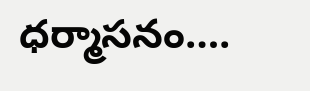ధర్మాసనం….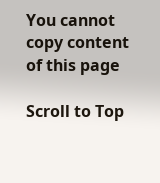You cannot copy content of this page

Scroll to Top